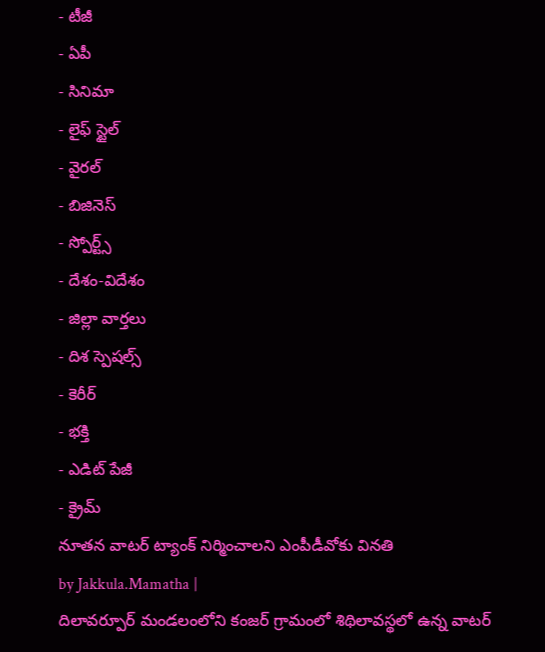- టీజీ
- ఏపీ
- సినిమా
- లైఫ్ స్టైల్
- వైరల్
- బిజినెస్
- స్పోర్ట్స్
- దేశం-విదేశం
- జిల్లా వార్తలు
- దిశ స్పెషల్స్
- కెరీర్
- భక్తి
- ఎడిట్ పేజీ
- క్రైమ్
నూతన వాటర్ ట్యాంక్ నిర్మించాలని ఎంపీడీవోకు వినతి
by Jakkula.Mamatha |
దిలావర్పూర్ మండలంలోని కంజర్ గ్రామంలో శిథిలావస్థలో ఉన్న వాటర్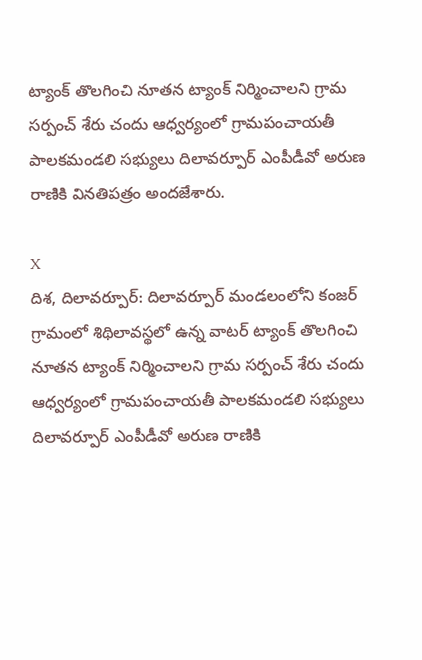ట్యాంక్ తొలగించి నూతన ట్యాంక్ నిర్మించాలని గ్రామ సర్పంచ్ శేరు చందు ఆధ్వర్యంలో గ్రామపంచాయతీ పాలకమండలి సభ్యులు దిలావర్పూర్ ఎంపీడీవో అరుణ రాణికి వినతిపత్రం అందజేశారు.

X
దిశ, దిలావర్పూర్: దిలావర్పూర్ మండలంలోని కంజర్ గ్రామంలో శిథిలావస్థలో ఉన్న వాటర్ ట్యాంక్ తొలగించి నూతన ట్యాంక్ నిర్మించాలని గ్రామ సర్పంచ్ శేరు చందు ఆధ్వర్యంలో గ్రామపంచాయతీ పాలకమండలి సభ్యులు దిలావర్పూర్ ఎంపీడీవో అరుణ రాణికి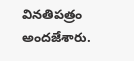వినతిపత్రం అందజేశారు.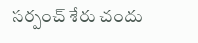సర్పంచ్ శేరు చందు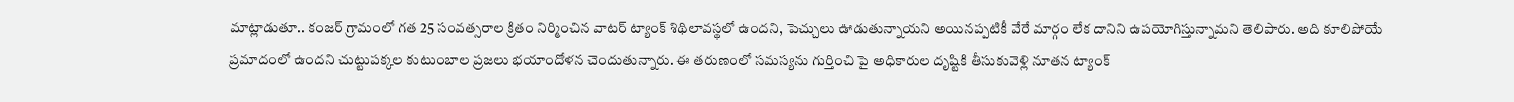మాట్లాడుతూ.. కంజర్ గ్రామంలో గత 25 సంవత్సరాల క్రితం నిర్మించిన వాటర్ ట్యాంక్ శిథిలావస్థలో ఉందని, పెచ్చులు ఊడుతున్నాయని అయినప్పటికీ వేరే మార్గం లేక దానిని ఉపయోగిస్తున్నామని తెలిపారు. అది కూలిపోయే ప్రమాదంలో ఉందని చుట్టుపక్కల కుటుంబాల ప్రజలు భయాందోళన చెందుతున్నారు. ఈ తరుణంలో సమస్యను గుర్తించి పై అధికారుల దృష్టికి తీసుకువెళ్లి నూతన ట్యాంక్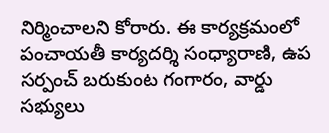నిర్మించాలని కోరారు. ఈ కార్యక్రమంలో పంచాయతీ కార్యదర్శి సంధ్యారాణి, ఉప సర్పంచ్ బరుకుంట గంగారం, వార్డు సభ్యులు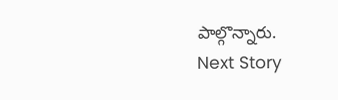పాల్గొన్నారు.
Next Story